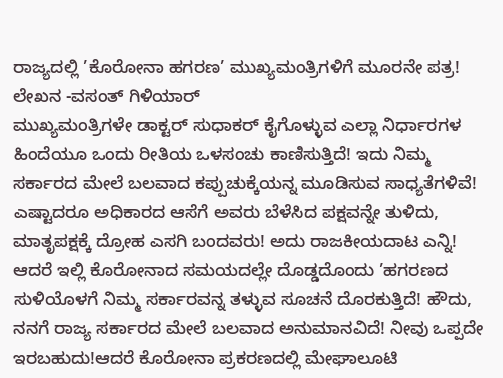ರಾಜ್ಯದಲ್ಲಿ ’ಕೊರೋನಾ ಹಗರಣ’ ಮುಖ್ಯಮಂತ್ರಿಗಳಿಗೆ ಮೂರನೇ ಪತ್ರ!
ಲೇಖನ -ವಸಂತ್ ಗಿಳಿಯಾರ್
ಮುಖ್ಯಮಂತ್ರಿಗಳೇ ಡಾಕ್ಟರ್ ಸುಧಾಕರ್ ಕೈಗೊಳ್ಳುವ ಎಲ್ಲಾ ನಿರ್ಧಾರಗಳ ಹಿಂದೆಯೂ ಒಂದು ರೀತಿಯ ಒಳಸಂಚು ಕಾಣಿಸುತ್ತಿದೆ! ಇದು ನಿಮ್ಮ ಸರ್ಕಾರದ ಮೇಲೆ ಬಲವಾದ ಕಪ್ಪುಚುಕ್ಕೆಯನ್ನ ಮೂಡಿಸುವ ಸಾಧ್ಯತೆಗಳಿವೆ! ಎಷ್ಟಾದರೂ ಅಧಿಕಾರದ ಆಸೆಗೆ ಅವರು ಬೆಳೆಸಿದ ಪಕ್ಷವನ್ನೇ ತುಳಿದು, ಮಾತೃಪಕ್ಷಕ್ಕೆ ದ್ರೋಹ ಎಸಗಿ ಬಂದವರು! ಅದು ರಾಜಕೀಯದಾಟ ಎನ್ನಿ! ಆದರೆ ಇಲ್ಲಿ ಕೊರೋನಾದ ಸಮಯದಲ್ಲೇ ದೊಡ್ಡದೊಂದು ’ಹಗರಣದ ಸುಳಿಯೊಳಗೆ ನಿಮ್ಮ ಸರ್ಕಾರವನ್ನ ತಳ್ಳುವ ಸೂಚನೆ ದೊರಕುತ್ತಿದೆ! ಹೌದು, ನನಗೆ ರಾಜ್ಯ ಸರ್ಕಾರದ ಮೇಲೆ ಬಲವಾದ ಅನುಮಾನವಿದೆ! ನೀವು ಒಪ್ಪದೇ ಇರಬಹುದು!ಆದರೆ ಕೊರೋನಾ ಪ್ರಕರಣದಲ್ಲಿ ಮೇಘಾಲೂಟಿ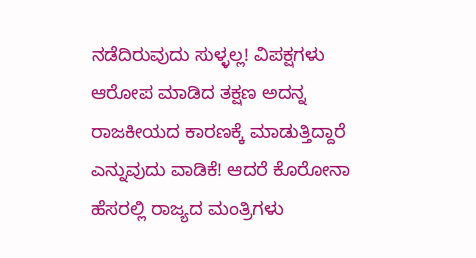ನಡೆದಿರುವುದು ಸುಳ್ಳಲ್ಲ! ವಿಪಕ್ಷಗಳು ಆರೋಪ ಮಾಡಿದ ತಕ್ಷಣ ಅದನ್ನ ರಾಜಕೀಯದ ಕಾರಣಕ್ಕೆ ಮಾಡುತ್ತಿದ್ದಾರೆ ಎನ್ನುವುದು ವಾಡಿಕೆ! ಆದರೆ ಕೊರೋನಾ ಹೆಸರಲ್ಲಿ ರಾಜ್ಯದ ಮಂತ್ರಿಗಳು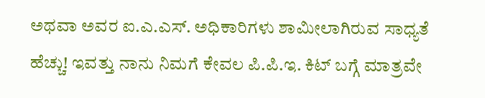ಅಥವಾ ಅವರ ಐ.ಎ.ಎಸ್. ಅಧಿಕಾರಿಗಳು ಶಾಮೀಲಾಗಿರುವ ಸಾಧ್ಯತೆ ಹೆಚ್ಚು! ಇವತ್ತು ನಾನು ನಿಮಗೆ ಕೇವಲ ಪಿ.ಪಿ.ಇ. ಕಿಟ್ ಬಗ್ಗೆ ಮಾತ್ರವೇ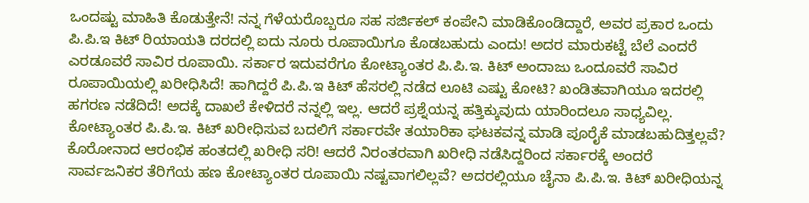ಒಂದಷ್ಟು ಮಾಹಿತಿ ಕೊಡುತ್ತೇನೆ! ನನ್ನ ಗೆಳೆಯರೊಬ್ಬರೂ ಸಹ ಸರ್ಜಿಕಲ್ ಕಂಪೇನಿ ಮಾಡಿಕೊಂಡಿದ್ದಾರೆ, ಅವರ ಪ್ರಕಾರ ಒಂದು ಪಿ.ಪಿ.ಇ ಕಿಟ್ ರಿಯಾಯತಿ ದರದಲ್ಲಿ ಐದು ನೂರು ರೂಪಾಯಿಗೂ ಕೊಡಬಹುದು ಎಂದು! ಅದರ ಮಾರುಕಟ್ಟೆ ಬೆಲೆ ಎಂದರೆ ಎರಡೂವರೆ ಸಾವಿರ ರೂಪಾಯಿ. ಸರ್ಕಾರ ಇದುವರೆಗೂ ಕೋಟ್ಯಾಂತರ ಪಿ.ಪಿ.ಇ. ಕಿಟ್ ಅಂದಾಜು ಒಂದೂವರೆ ಸಾವಿರ ರೂಪಾಯಿಯಲ್ಲಿ ಖರೀಧಿಸಿದೆ! ಹಾಗಿದ್ದರೆ ಪಿ.ಪಿ.ಇ ಕಿಟ್ ಹೆಸರಲ್ಲಿ ನಡೆದ ಲೂಟಿ ಎಷ್ಟು ಕೋಟಿ? ಖಂಡಿತವಾಗಿಯೂ ಇದರಲ್ಲಿ ಹಗರಣ ನಡೆದಿದೆ! ಅದಕ್ಕೆ ದಾಖಲೆ ಕೇಳಿದರೆ ನನ್ನಲ್ಲಿ ಇಲ್ಲ. ಆದರೆ ಪ್ರಶ್ನೆಯನ್ನ ಹತ್ತಿಕ್ಕುವುದು ಯಾರಿಂದಲೂ ಸಾಧ್ಯವಿಲ್ಲ. ಕೋಟ್ಯಾಂತರ ಪಿ.ಪಿ.ಇ. ಕಿಟ್ ಖರೀಧಿಸುವ ಬದಲಿಗೆ ಸರ್ಕಾರವೇ ತಯಾರಿಕಾ ಘಟಕವನ್ನ ಮಾಡಿ ಪೂರೈಕೆ ಮಾಡಬಹುದಿತ್ತಲ್ಲವೆ? ಕೊರೋನಾದ ಆರಂಭಿಕ ಹಂತದಲ್ಲಿ ಖರೀಧಿ ಸರಿ! ಆದರೆ ನಿರಂತರವಾಗಿ ಖರೀಧಿ ನಡೆಸಿದ್ದರಿಂದ ಸರ್ಕಾರಕ್ಕೆ ಅಂದರೆ ಸಾರ್ವಜನಿಕರ ತೆರಿಗೆಯ ಹಣ ಕೋಟ್ಯಾಂತರ ರೂಪಾಯಿ ನಷ್ಟವಾಗಲಿಲ್ಲವೆ? ಅದರಲ್ಲಿಯೂ ಚೈನಾ ಪಿ.ಪಿ.ಇ. ಕಿಟ್ ಖರೀಧಿಯನ್ನ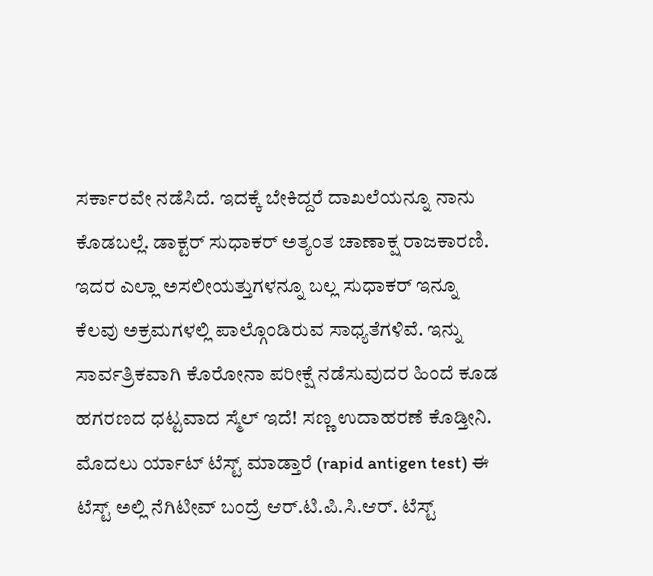ಸರ್ಕಾರವೇ ನಡೆಸಿದೆ. ಇದಕ್ಕೆ ಬೇಕಿದ್ದರೆ ದಾಖಲೆಯನ್ನೂ ನಾನು ಕೊಡಬಲ್ಲೆ. ಡಾಕ್ಟರ್ ಸುಧಾಕರ್ ಅತ್ಯಂತ ಚಾಣಾಕ್ಷ ರಾಜಕಾರಣಿ. ಇದರ ಎಲ್ಲಾ ಅಸಲೀಯತ್ತುಗಳನ್ನೂ ಬಲ್ಲ ಸುಧಾಕರ್ ಇನ್ನೂ ಕೆಲವು ಅಕ್ರಮಗಳಲ್ಲಿ ಪಾಲ್ಗೊಂಡಿರುವ ಸಾಧ್ಯತೆಗಳಿವೆ. ಇನ್ನು ಸಾರ್ವತ್ರಿಕವಾಗಿ ಕೊರೋನಾ ಪರೀಕ್ಷೆ ನಡೆಸುವುದರ ಹಿಂದೆ ಕೂಡ ಹಗರಣದ ಧಟ್ಟವಾದ ಸ್ಮೆಲ್ ಇದೆ! ಸಣ್ಣ ಉದಾಹರಣೆ ಕೊಡ್ತೀನಿ. ಮೊದಲು ರ್ಯಾಟ್ ಟೆಸ್ಟ್ ಮಾಡ್ತಾರೆ (rapid antigen test) ಈ ಟೆಸ್ಟ್ ಅಲ್ಲಿ ನೆಗಿಟೀವ್ ಬಂದ್ರೆ ಆರ್.ಟಿ.ಪಿ.ಸಿ.ಆರ್. ಟೆಸ್ಟ್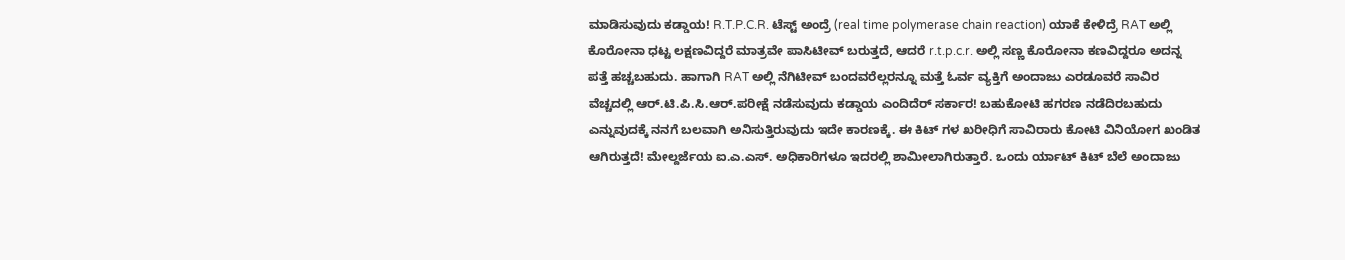ಮಾಡಿಸುವುದು ಕಡ್ಡಾಯ! R.T.P.C.R. ಟೆಸ್ಟ್ ಅಂದ್ರೆ (real time polymerase chain reaction) ಯಾಕೆ ಕೇಳಿದ್ರೆ RAT ಅಲ್ಲಿ ಕೊರೋನಾ ಧಟ್ಟ ಲಕ್ಷಣವಿದ್ದರೆ ಮಾತ್ರವೇ ಪಾಸಿಟೀವ್ ಬರುತ್ತದೆ, ಆದರೆ r.t.p.c.r. ಅಲ್ಲಿ ಸಣ್ಣ ಕೊರೋನಾ ಕಣವಿದ್ದರೂ ಅದನ್ನ ಪತ್ತೆ ಹಚ್ಚಬಹುದು. ಹಾಗಾಗಿ RAT ಅಲ್ಲಿ ನೆಗಿಟೀವ್ ಬಂದವರೆಲ್ಲರನ್ನೂ ಮತ್ತೆ ಓರ್ವ ವ್ಯಕ್ತಿಗೆ ಅಂದಾಜು ಎರಡೂವರೆ ಸಾವಿರ ವೆಚ್ಚದಲ್ಲಿ ಆರ್.ಟಿ.ಪಿ.ಸಿ.ಆರ್.ಪರೀಕ್ಷೆ ನಡೆಸುವುದು ಕಡ್ಡಾಯ ಎಂದಿದೆರ್ ಸರ್ಕಾರ! ಬಹುಕೋಟಿ ಹಗರಣ ನಡೆದಿರಬಹುದು ಎನ್ನುವುದಕ್ಕೆ ನನಗೆ ಬಲವಾಗಿ ಅನಿಸುತ್ತಿರುವುದು ಇದೇ ಕಾರಣಕ್ಕೆ. ಈ ಕಿಟ್ ಗಳ ಖರೀಧಿಗೆ ಸಾವಿರಾರು ಕೋಟಿ ವಿನಿಯೋಗ ಖಂಡಿತ ಆಗಿರುತ್ತದೆ! ಮೇಲ್ದರ್ಜೆಯ ಐ.ಎ.ಎಸ್. ಅಧಿಕಾರಿಗಳೂ ಇದರಲ್ಲಿ ಶಾಮೀಲಾಗಿರುತ್ತಾರೆ. ಒಂದು ರ್ಯಾಟ್ ಕಿಟ್ ಬೆಲೆ ಅಂದಾಜು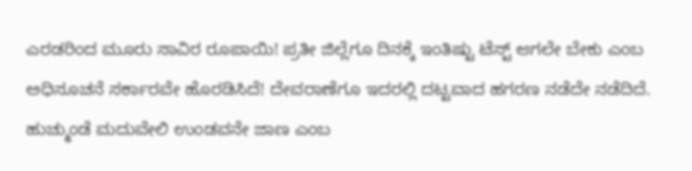ಎರಡರಿಂದ ಮೂರು ಸಾವಿರ ರೂಪಾಯಿ! ಪ್ರತೀ ಜಿಲ್ಲೆಗೂ ದಿನಕ್ಕೆ ಇಂತಿಷ್ಟು ಟೆಸ್ಟ್ ಆಗಲೇ ಬೇಕು ಎಂಬ ಅಧಿಸೂಚನೆ ಸರ್ಕಾರವೇ ಹೊರಡಿಸಿದೆ! ದೇವರಾಣೆಗೂ ಇದರಲ್ಲಿ ದಟ್ಟವಾದ ಹಗರಣ ನಡೆದೇ ನಡೆದಿದೆ. ಹುಚ್ಮುಂಡೆ ಮದುವೇಲಿ ಉಂಡವನೇ ಜಾಣ ಎಂಬ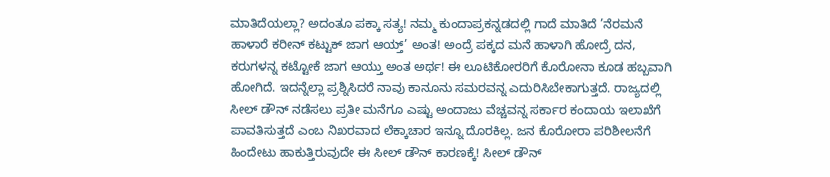ಮಾತಿದೆಯಲ್ಲಾ? ಅದಂತೂ ಪಕ್ಕಾ ಸತ್ಯ! ನಮ್ಮ ಕುಂದಾಪ್ರಕನ್ನಡದಲ್ಲಿ ಗಾದೆ ಮಾತಿದೆ ’ನೆರಮನೆ ಹಾಳಾರೆ ಕರೀನ್ ಕಟ್ಟುಕ್ ಜಾಗ ಆಯ್ತ್’ ಅಂತ! ಅಂದ್ರೆ ಪಕ್ಕದ ಮನೆ ಹಾಳಾಗಿ ಹೋದ್ರೆ ದನ, ಕರುಗಳನ್ನ ಕಟ್ಟೋಕೆ ಜಾಗ ಆಯ್ತು ಅಂತ ಅರ್ಥ! ಈ ಲೂಟಿಕೋರರಿಗೆ ಕೊರೋನಾ ಕೂಡ ಹಬ್ಬವಾಗಿ ಹೋಗಿದೆ. ಇದನ್ನೆಲ್ಲಾ ಪ್ರಶ್ನಿಸಿದರೆ ನಾವು ಕಾನೂನು ಸಮರವನ್ನ ಎದುರಿಸಿಬೇಕಾಗುತ್ತದೆ. ರಾಜ್ಯದಲ್ಲಿ ಸೀಲ್ ಡೌನ್ ನಡೆಸಲು ಪ್ರತೀ ಮನೆಗೂ ಎಷ್ಟು ಅಂದಾಜು ವೆಚ್ಚವನ್ನ ಸರ್ಕಾರ ಕಂದಾಯ ಇಲಾಖೆಗೆ ಪಾವತಿಸುತ್ತದೆ ಎಂಬ ನಿಖರವಾದ ಲೆಕ್ಕಾಚಾರ ಇನ್ನೂ ದೊರಕಿಲ್ಲ. ಜನ ಕೊರೋರಾ ಪರಿಶೀಲನೆಗೆ ಹಿಂದೇಟು ಹಾಕುತ್ತಿರುವುದೇ ಈ ಸೀಲ್ ಡೌನ್ ಕಾರಣಕ್ಕೆ! ಸೀಲ್ ಡೌನ್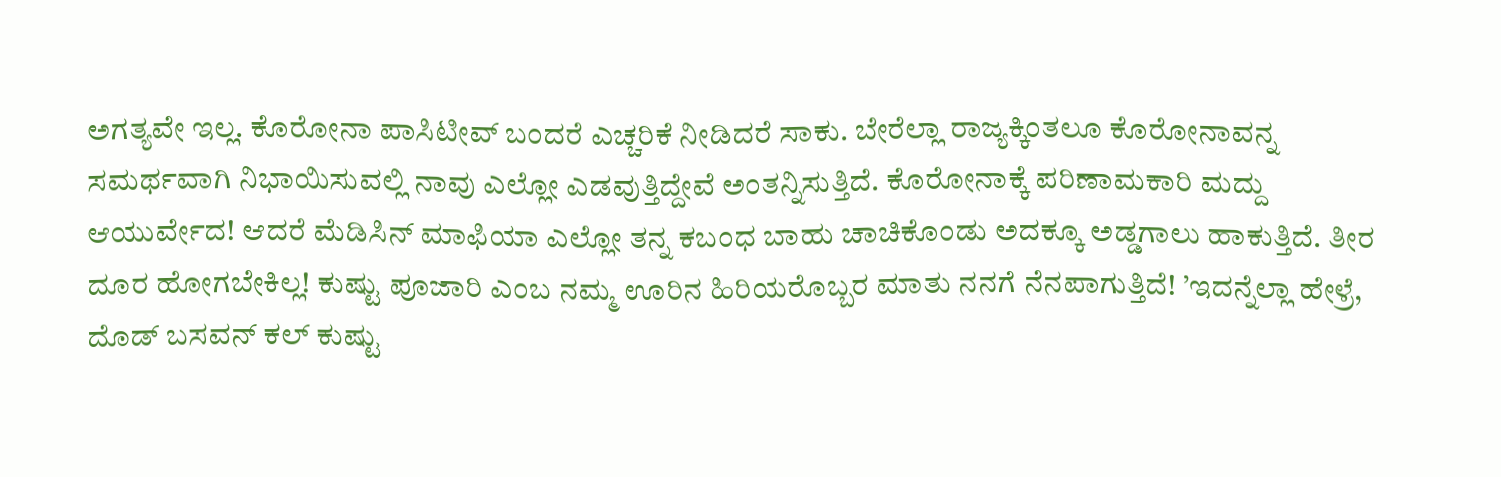ಅಗತ್ಯವೇ ಇಲ್ಲ. ಕೊರೋನಾ ಪಾಸಿಟೀವ್ ಬಂದರೆ ಎಚ್ಚರಿಕೆ ನೀಡಿದರೆ ಸಾಕು. ಬೇರೆಲ್ಲಾ ರಾಜ್ಯಕ್ಕಿಂತಲೂ ಕೊರೋನಾವನ್ನ ಸಮರ್ಥವಾಗಿ ನಿಭಾಯಿಸುವಲ್ಲಿ ನಾವು ಎಲ್ಲೋ ಎಡವುತ್ತಿದ್ದೇವೆ ಅಂತನ್ನಿಸುತ್ತಿದೆ. ಕೊರೋನಾಕ್ಕೆ ಪರಿಣಾಮಕಾರಿ ಮದ್ದು ಆಯುರ್ವೇದ! ಆದರೆ ಮೆಡಿಸಿನ್ ಮಾಫಿಯಾ ಎಲ್ಲೋ ತನ್ನ ಕಬಂಧ ಬಾಹು ಚಾಚಿಕೊಂಡು ಅದಕ್ಕೂ ಅಡ್ಡಗಾಲು ಹಾಕುತ್ತಿದೆ. ತೀರ ದೂರ ಹೋಗಬೇಕಿಲ್ಲ! ಕುಷ್ಟು ಪೂಜಾರಿ ಎಂಬ ನಮ್ಮ ಊರಿನ ಹಿರಿಯರೊಬ್ಬರ ಮಾತು ನನಗೆ ನೆನಪಾಗುತ್ತಿದೆ! ’ಇದನ್ನೆಲ್ಲಾ ಹೇಳ್ರೆ, ದೊಡ್ ಬಸವನ್ ಕಲ್ ಕುಷ್ಟು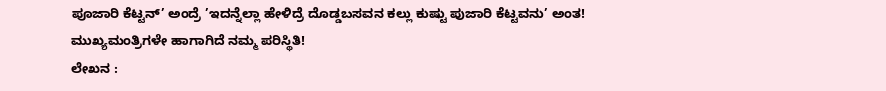ಪೂಜಾರಿ ಕೆಟ್ಟನ್’ ಅಂದ್ರೆ ’ಇದನ್ನೆಲ್ಲಾ ಹೇಳಿದ್ರೆ ದೊಡ್ಡಬಸವನ ಕಲ್ಲು ಕುಷ್ಟು ಪುಜಾರಿ ಕೆಟ್ಟವನು’ ಅಂತ! ಮುಖ್ಯಮಂತ್ರಿಗಳೇ ಹಾಗಾಗಿದೆ ನಮ್ಮ ಪರಿಸ್ಥಿತಿ!
ಲೇಖನ :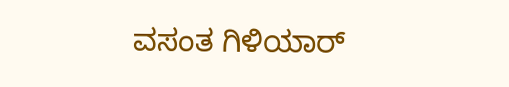ವಸಂತ ಗಿಳಿಯಾರ್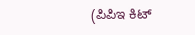(ಪಿಪಿಇ ಕಿಟ್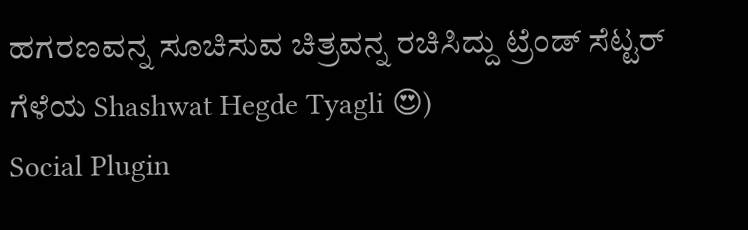ಹಗರಣವನ್ನ ಸೂಚಿಸುವ ಚಿತ್ರವನ್ನ ರಚಿಸಿದ್ದು ಟ್ರೆಂಡ್ ಸೆಟ್ಟರ್ ಗೆಳೆಯ Shashwat Hegde Tyagli 😍)
Social Plugin